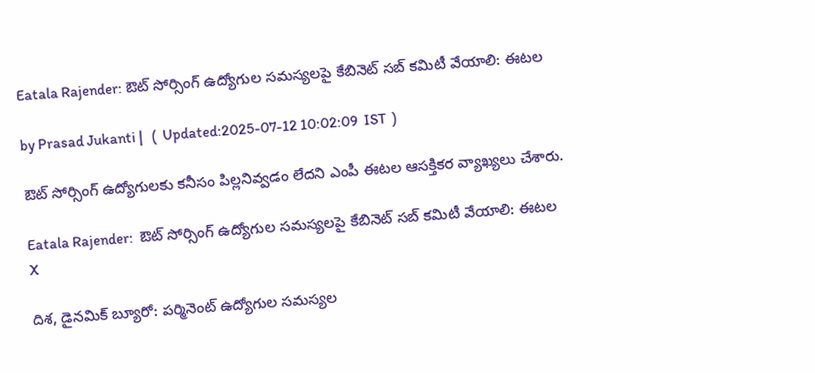Eatala Rajender: ఔట్ సోర్సింగ్ ఉద్యోగుల సమస్యలపై కేబినెట్ సబ్ కమిటీ వేయాలి: ఈటల

by Prasad Jukanti |   (  Updated:2025-07-12 10:02:09  IST  )

ఔట్ సోర్సింగ్ ఉద్యోగులకు కనీసం పిల్లనివ్వడం లేదని ఎంపీ ఈటల ఆసక్తికర వ్యాఖ్యలు చేశారు.

Eatala Rajender:  ఔట్ సోర్సింగ్ ఉద్యోగుల సమస్యలపై కేబినెట్ సబ్ కమిటీ వేయాలి: ఈటల
X

దిశ, డైనమిక్ బ్యూరో: పర్మినెంట్ ఉద్యోగుల సమస్యల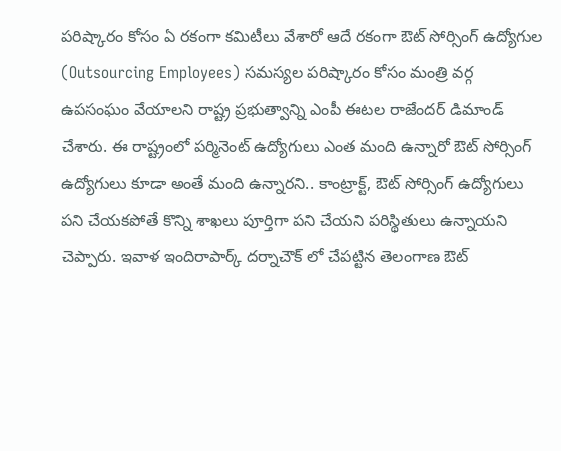పరిష్కారం కోసం ఏ రకంగా కమిటీలు వేశారో ఆదే రకంగా ఔట్ సోర్సింగ్ ఉద్యోగుల (Outsourcing Employees) సమస్యల పరిష్కారం కోసం మంత్రి వర్గ ఉపసంఘం వేయాలని రాష్ట్ర ప్రభుత్వాన్ని ఎంపీ ఈటల రాజేందర్ డిమాండ్ చేశారు. ఈ రాష్ట్రంలో పర్మినెంట్ ఉద్యోగులు ఎంత మంది ఉన్నారో ఔట్ సోర్సింగ్ ఉద్యోగులు కూడా అంతే మంది ఉన్నారని.. కాంట్రాక్ట్, ఔట్ సోర్సింగ్ ఉద్యోగులు పని చేయకపోతే కొన్ని శాఖలు పూర్తిగా పని చేయని పరిస్థితులు ఉన్నాయని చెప్పారు. ఇవాళ ఇందిరాపార్క్ దర్నాచౌక్ లో చేపట్టిన తెలంగాణ ఔట్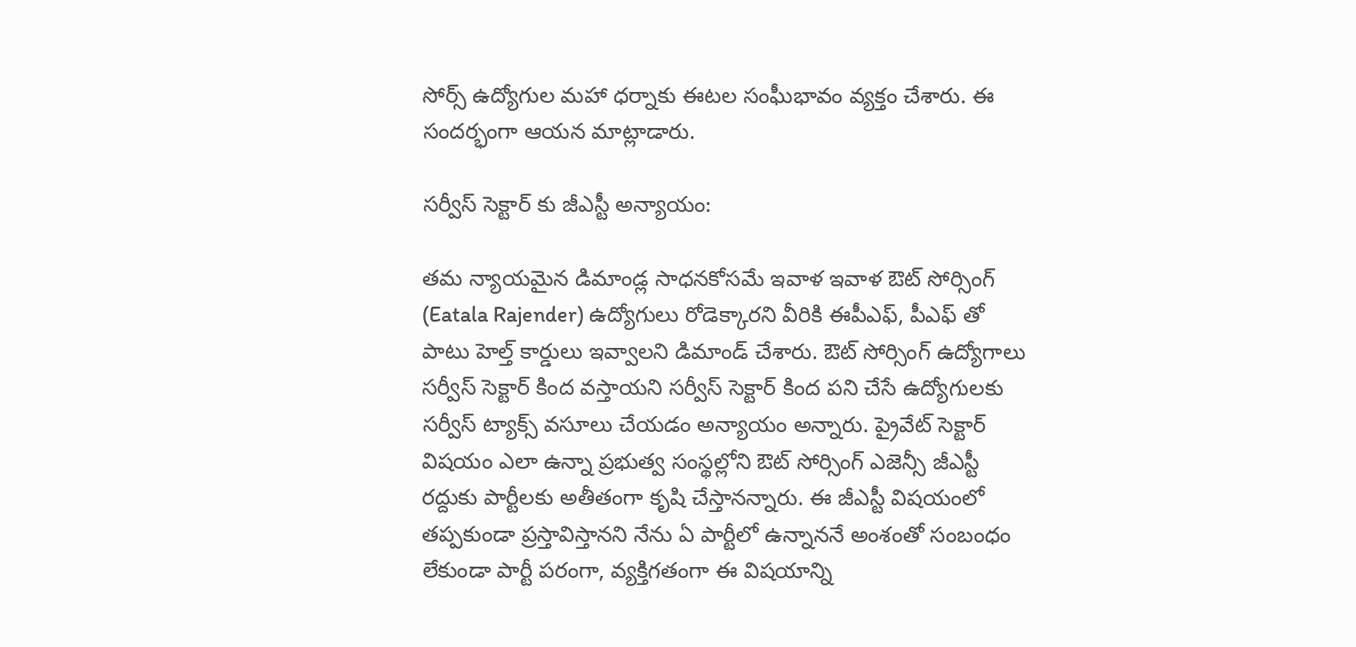సోర్స్ ఉద్యోగుల మహా ధర్నాకు ఈటల సంఘీభావం వ్యక్తం చేశారు. ఈ సందర్భంగా ఆయన మాట్లాడారు.

సర్వీస్ సెక్టార్ కు జీఎస్టీ అన్యాయం:

తమ న్యాయమైన డిమాండ్ల సాధనకోసమే ఇవాళ ఇవాళ ఔట్ సోర్సింగ్ (Eatala Rajender) ఉద్యోగులు రోడెక్కారని వీరికి ఈపీఎఫ్, పీఎఫ్ తో పాటు హెల్త్ కార్డులు ఇవ్వాలని డిమాండ్ చేశారు. ఔట్ సోర్సింగ్ ఉద్యోగాలు సర్వీస్ సెక్టార్ కింద వస్తాయని సర్వీస్ సెక్టార్ కింద పని చేసే ఉద్యోగులకు సర్వీస్ ట్యాక్స్ వసూలు చేయడం అన్యాయం అన్నారు. ప్రైవేట్ సెక్టార్ విషయం ఎలా ఉన్నా ప్రభుత్వ సంస్థల్లోని ఔట్ సోర్సింగ్ ఎజెన్సీ జీఎస్టీ రద్దుకు పార్టీలకు అతీతంగా కృషి చేస్తానన్నారు. ఈ జీఎస్టీ విషయంలో తప్పకుండా ప్రస్తావిస్తానని నేను ఏ పార్టీలో ఉన్నాననే అంశంతో సంబంధం లేకుండా పార్టీ పరంగా, వ్యక్తిగతంగా ఈ విషయాన్ని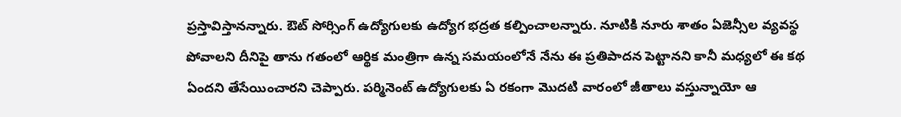ప్రస్తావిస్తానన్నారు. ఔట్ సోర్సింగ్ ఉద్యోగులకు ఉద్యోగ భద్రత కల్పించాలన్నారు. నూటికి నూరు శాతం ఏజెన్సీల వ్యవస్థ పోవాలని దీనిపై తాను గతంలో ఆర్థిక మంత్రిగా ఉన్న సమయంలోనే నేను ఈ ప్రతిపాదన పెట్టానని కానీ మధ్యలో ఈ కథ ఏందని తేసేయించారని చెప్పారు. పర్మినెంట్ ఉద్యోగులకు ఏ రకంగా మొదటి వారంలో జీతాలు వస్తున్నాయో ఆ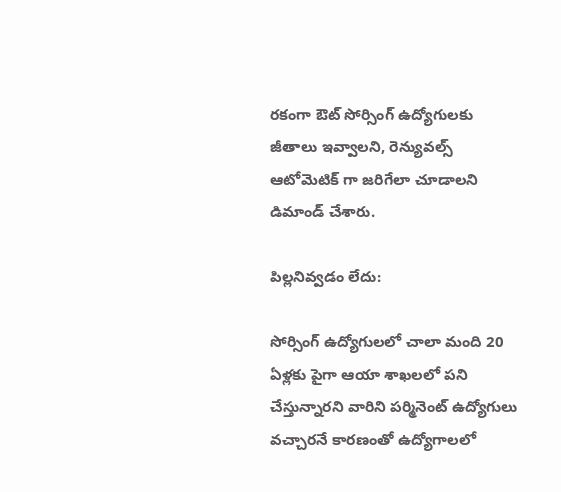రకంగా ఔట్ సోర్సింగ్ ఉద్యోగులకు జీతాలు ఇవ్వాలని, రెన్యువల్స్ ఆటోమెటిక్ గా జరిగేలా చూడాలని డిమాండ్ చేశారు.

పిల్లనివ్వడం లేదు:

సోర్సింగ్ ఉద్యోగులలో చాలా మంది 20 ఏళ్లకు పైగా ఆయా శాఖలలో పని చేస్తున్నారని వారిని పర్మినెంట్ ఉద్యోగులు వచ్చారనే కారణంతో ఉద్యోగాలలో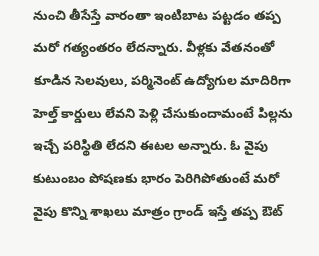నుంచి తీసేస్తే వారంతా ఇంటిబాట పట్టడం తప్ప మరో గత్యంతరం లేదన్నారు. వీళ్లకు వేతనంతో కూడిన సెలవులు, పర్మినెంట్ ఉద్యోగుల మాదిరిగా హెల్త్ కార్డులు లేవని పెళ్లి చేసుకుందామంటే పిల్లను ఇచ్చే పరిస్థితి లేదని ఈటల అన్నారు. ఓ వైపు కుటుంబం పోషణకు భారం పెరిగిపోతుంటే మరో వైపు కొన్ని శాఖలు మాత్రం గ్రాండ్ ఇస్తే తప్ప ఔట్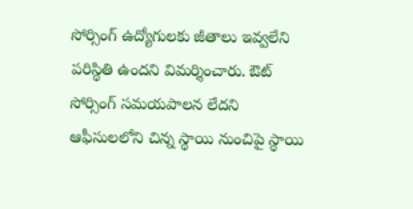సోర్సింగ్ ఉద్యోగులకు జీతాలు ఇవ్వలేని పరిస్థితి ఉందని విమర్శించారు. ఔట్ సోర్సింగ్ సమయపాలన లేదని ఆఫీసులలోని చిన్న స్థాయి నుంచిపై స్థాయి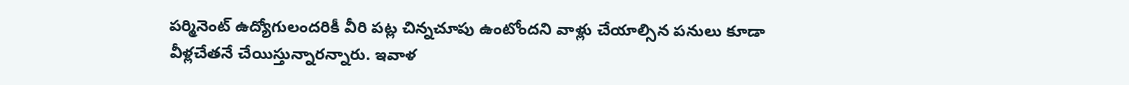పర్మినెంట్ ఉద్యోగులందరికీ వీరి పట్ల చిన్నచూపు ఉంటోందని వాళ్లు చేయాల్సిన పనులు కూడా వీళ్లచేతనే చేయిస్తున్నారన్నారు. ఇవాళ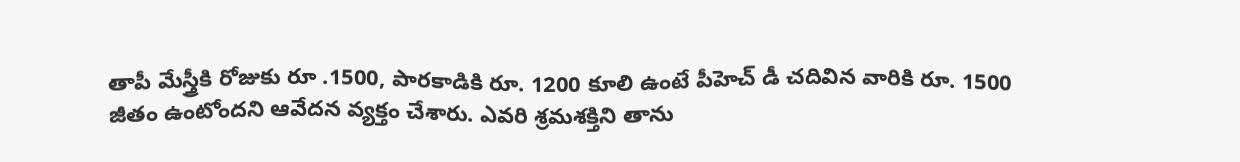తాపీ మేస్త్రీకి రోజుకు రూ .1500, పారకాడికి రూ. 1200 కూలి ఉంటే పీహెచ్ డీ చదివిన వారికి రూ. 1500 జీతం ఉంటోందని ఆవేదన వ్యక్తం చేశారు. ఎవరి శ్రమశక్తిని తాను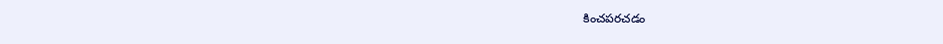కించపరచడం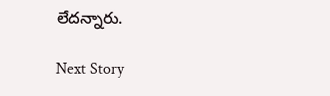లేదన్నారు.

Next Story